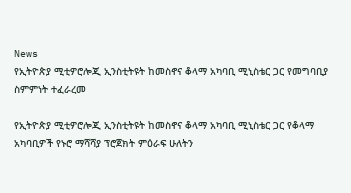News
የኢትዮጵያ ሚቲዎሮሎጂ ኢንስቲትዩት ከመስኖና ቆላማ አካባቢ ሚኒስቴር ጋር የመግባቢያ ስምምነት ተፈራረመ

የኢትዮጵያ ሚቲዎሮሎጂ ኢንስቲትዩት ከመስኖና ቆላማ አካባቢ ሚኒስቴር ጋር የቆላማ አካባቢዎች የኑሮ ማሻሻያ ፕሮጀክት ምዕራፍ ሁለትን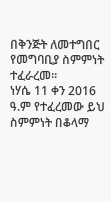በቅንጅት ለመተግበር የመግባቢያ ስምምነት ተፈራረመ፡፡
ነሃሴ 11 ቀን 2016 ዓ.ም የተፈረመው ይህ ስምምነት በቆላማ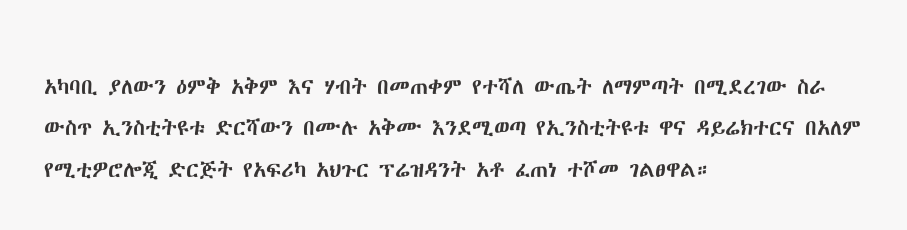አካባቢ ያለውን ዕምቅ አቅም እና ሃብት በመጠቀም የተሻለ ውጤት ለማምጣት በሚደረገው ስራ ውስጥ ኢንስቲትዩቱ ድርሻውን በሙሉ አቅሙ እንደሚወጣ የኢንስቲትዩቱ ዋና ዳይሬክተርና በአለም የሚቲዎሮሎጂ ድርጅት የአፍሪካ አህጉር ፕሬዝዳንት አቶ ፈጠነ ተሾመ ገልፀዋል።